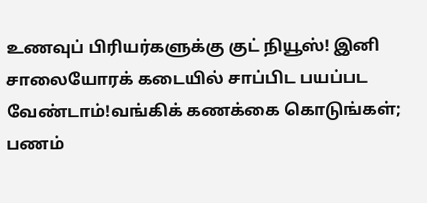உணவுப் பிரியர்களுக்கு குட் நியூஸ்! இனி சாலையோரக் கடையில் சாப்பிட பயப்பட வேண்டாம்!வங்கிக் கணக்கை கொடுங்கள்; பணம்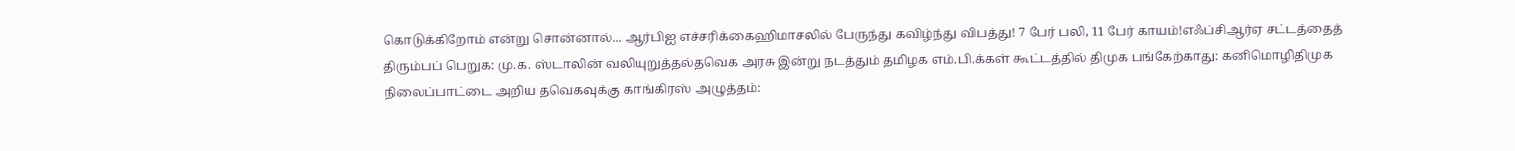கொடுக்கிறோம் என்று சொன்னால்... ஆர்பிஐ எச்சரிக்கைஹிமாசலில் பேருந்து கவிழ்ந்து விபத்து! 7 பேர் பலி, 11 பேர் காயம்!எஃப்சிஆர்ஏ சட்டத்தைத் திரும்பப் பெறுக: மு.க. ஸ்டாலின் வலியுறுத்தல்தவெக அரசு இன்று நடத்தும் தமிழக எம்.பி.க்கள் கூட்டத்தில் திமுக பங்கேற்காது: கனிமொழிதிமுக நிலைப்பாட்டை அறிய தவெகவுக்கு காங்கிரஸ் அழுத்தம்: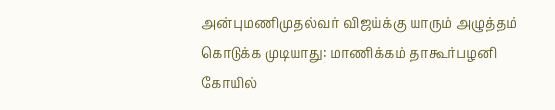அன்புமணிமுதல்வர் விஜய்க்கு யாரும் அழுத்தம் கொடுக்க முடியாது: மாணிக்கம் தாகூர்பழனி கோயில்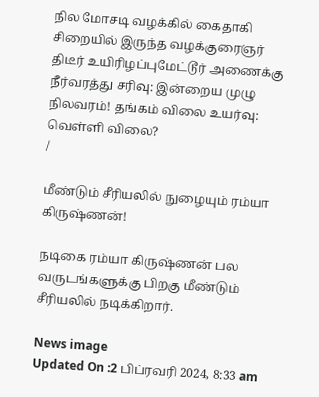நில மோசடி வழக்கில் கைதாகி சிறையில் இருந்த வழக்குரைஞர் திடீர் உயிரிழப்புமேட்டூர் அணைக்கு நீர்வரத்து சரிவு: இன்றைய முழு நிலவரம்! தங்கம் விலை உயர்வு: வெள்ளி விலை?
/

மீண்டும் சீரியலில் நுழையும் ரம்யா கிருஷ்ணன்!

நடிகை ரம்யா கிருஷ்ணன் பல வருடங்களுக்கு பிறகு மீண்டும் சீரியலில் நடிக்கிறார்.

News image
Updated On :2 பிப்ரவரி 2024, 8:33 am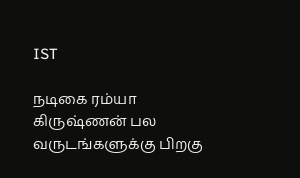IST

நடிகை ரம்யா கிருஷ்ணன் பல வருடங்களுக்கு பிறகு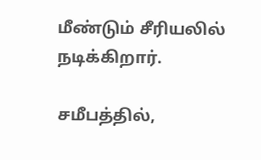மீண்டும் சீரியலில் நடிக்கிறார்.

சமீபத்தில்,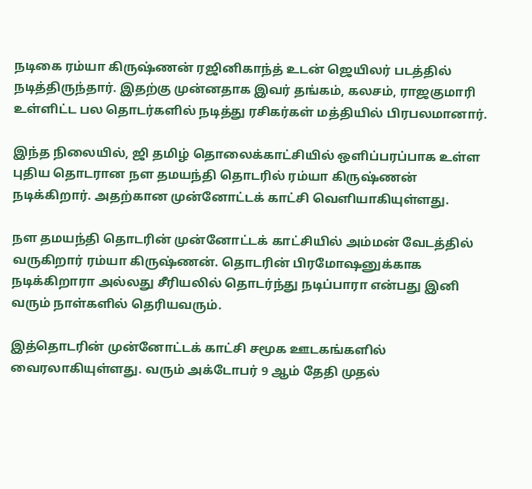நடிகை ரம்யா கிருஷ்ணன் ரஜினிகாந்த் உடன் ஜெயிலர் படத்தில் நடித்திருந்தார். இதற்கு முன்னதாக இவர் தங்கம், கலசம், ராஜகுமாரி உள்ளிட்ட பல தொடர்களில் நடித்து ரசிகர்கள் மத்தியில் பிரபலமானார்.

இந்த நிலையில், ஜி தமிழ் தொலைக்காட்சியில் ஒளிப்பரப்பாக உள்ள புதிய தொடரான நள தமயந்தி தொடரில் ரம்யா கிருஷ்ணன் நடிக்கிறார். அதற்கான முன்னோட்டக் காட்சி வெளியாகியுள்ளது.

நள தமயந்தி தொடரின் முன்னோட்டக் காட்சியில் அம்மன் வேடத்தில் வருகிறார் ரம்யா கிருஷ்ணன். தொடரின் பிரமோஷனுக்காக நடிக்கிறாரா அல்லது சீரியலில் தொடர்ந்து நடிப்பாரா என்பது இனி வரும் நாள்களில் தெரியவரும்.

இத்தொடரின் முன்னோட்டக் காட்சி சமூக ஊடகங்களில் வைரலாகியுள்ளது. வரும் அக்டோபர் 9 ஆம் தேதி முதல்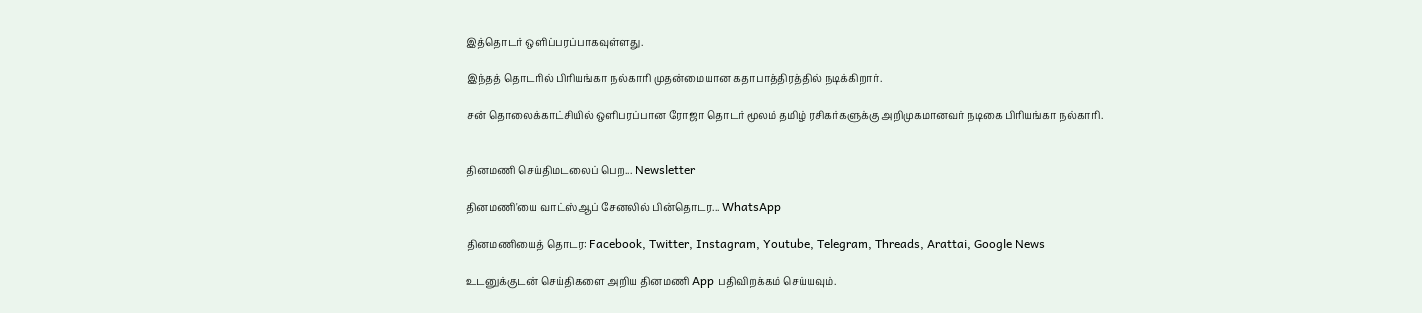இத்தொடர் ஒளிப்பரப்பாகவுள்ளது.

இந்தத் தொடரில் பிரியங்கா நல்காரி முதன்மையான கதாபாத்திரத்தில் நடிக்கிறார்.

சன் தொலைக்காட்சியில் ஒளிபரப்பான ரோஜா தொடர் மூலம் தமிழ் ரசிகர்களுக்கு அறிமுகமானவர் நடிகை பிரியங்கா நல்காரி.


தினமணி செய்திமடலைப் பெற... Newsletter

தினமணி'யை வாட்ஸ்ஆப் சேனலில் பின்தொடர... WhatsApp

தினமணியைத் தொடர: Facebook, Twitter, Instagram, Youtube, Telegram, Threads, Arattai, Google News

உடனுக்குடன் செய்திகளை அறிய தினமணி App பதிவிறக்கம் செய்யவும்.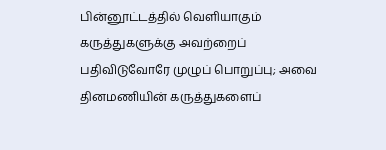பின்னூட்டத்தில் வெளியாகும் கருத்துகளுக்கு அவற்றைப் பதிவிடுவோரே முழுப் பொறுப்பு; அவை தினமணியின் கருத்துகளைப்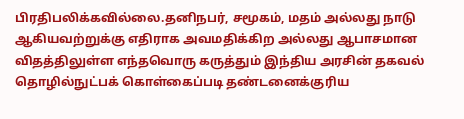பிரதிபலிக்கவில்லை.தனிநபர், சமூகம், மதம் அல்லது நாடு ஆகியவற்றுக்கு எதிராக அவமதிக்கிற அல்லது ஆபாசமான விதத்திலுள்ள எந்தவொரு கருத்தும் இந்திய அரசின் தகவல் தொழில்நுட்பக் கொள்கைப்படி தண்டனைக்குரிய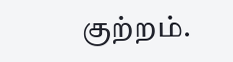குற்றம்.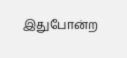இதுபோன்ற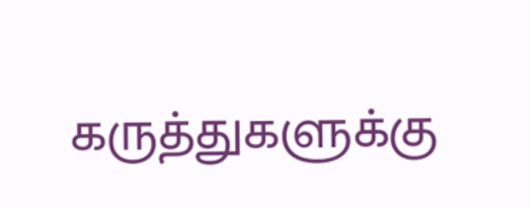கருத்துகளுக்கு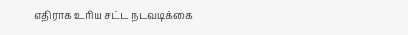எதிராக உரிய சட்ட நடவடிக்கை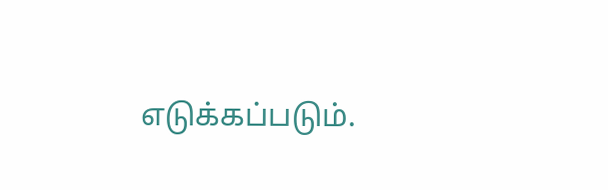எடுக்கப்படும்.